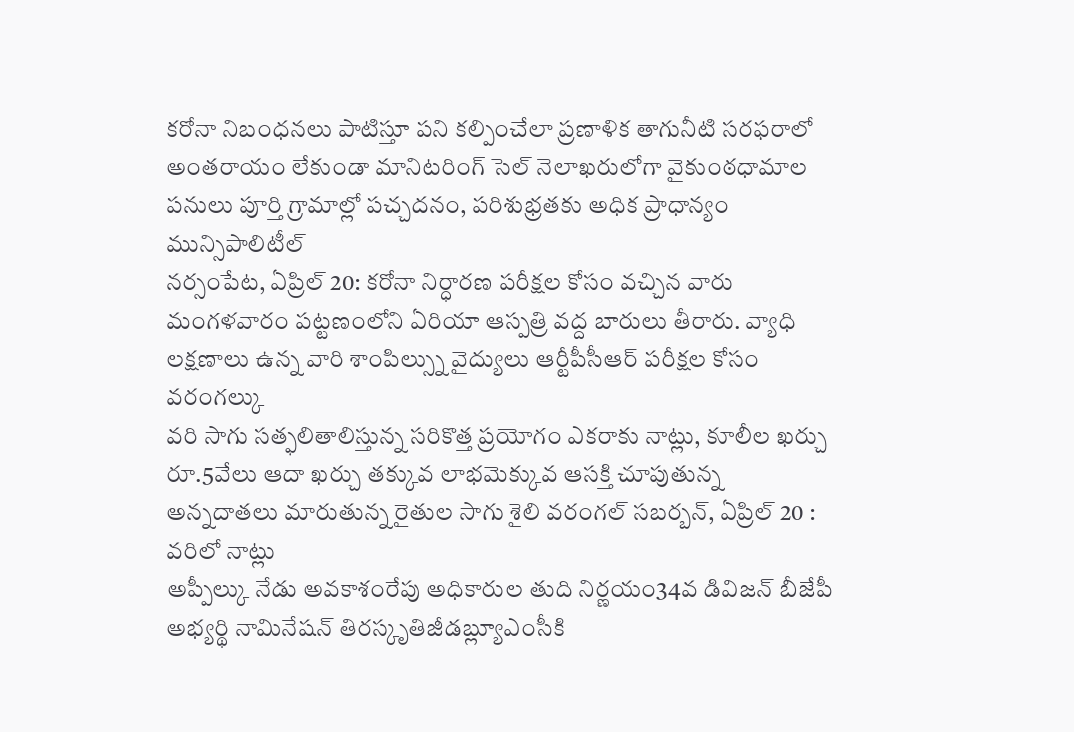కరోనా నిబంధనలు పాటిస్తూ పని కల్పించేలా ప్రణాళిక తాగునీటి సరఫరాలో అంతరాయం లేకుండా మానిటరింగ్ సెల్ నెలాఖరులోగా వైకుంఠధామాల పనులు పూర్తి గ్రామాల్లో పచ్చదనం, పరిశుభ్రతకు అధిక ప్రాధాన్యం మున్సిపాలిటీల్
నర్సంపేట, ఏప్రిల్ 20: కరోనా నిర్ధారణ పరీక్షల కోసం వచ్చిన వారు మంగళవారం పట్టణంలోని ఏరియా ఆస్పత్రి వద్ద బారులు తీరారు. వ్యాధి లక్షణాలు ఉన్న వారి శాంపిల్స్ను వైద్యులు ఆర్టీపీసీఆర్ పరీక్షల కోసం వరంగల్కు
వరి సాగు సత్ఫలితాలిస్తున్న సరికొత్త ప్రయోగం ఎకరాకు నాట్లు, కూలీల ఖర్చు రూ.5వేలు ఆదా ఖర్చు తక్కువ లాభమెక్కువ ఆసక్తి చూపుతున్న అన్నదాతలు మారుతున్న రైతుల సాగు శైలి వరంగల్ సబర్బన్, ఏప్రిల్ 20 : వరిలో నాట్లు
అప్పీల్కు నేడు అవకాశంరేపు అధికారుల తుది నిర్ణయం34వ డివిజన్ బీజేపీ అభ్యర్థి నామినేషన్ తిరస్కృతిజీడబ్ల్యూఎంసీకి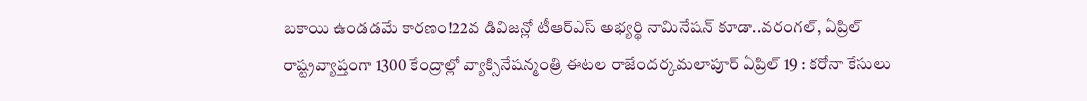బకాయి ఉండడమే కారణం!22వ డివిజన్లో టీఆర్ఎస్ అభ్యర్థి నామినేషన్ కూడా..వరంగల్, ఏప్రిల్
రాష్ట్రవ్యాప్తంగా 1300 కేంద్రాల్లో వ్యాక్సినేషన్మంత్రి ఈటల రాజేందర్కమలాపూర్ ఏప్రిల్ 19 : కరోనా కేసులు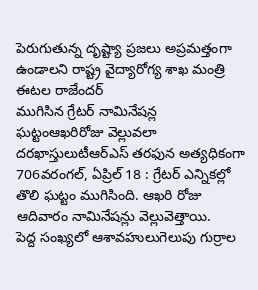పెరుగుతున్న దృష్ట్యా ప్రజలు అప్రమత్తంగా ఉండాలని రాష్ట్ర వైద్యారోగ్య శాఖ మంత్రి ఈటల రాజేందర్
ముగిసిన గ్రేటర్ నామినేషన్ల ఘట్టంఆఖరిరోజు వెల్లువలా దరఖాస్తులుటీఆర్ఎస్ తరఫున అత్యధికంగా 706వరంగల్, ఏప్రిల్ 18 : గ్రేటర్ ఎన్నికల్లో తొలి ఘట్టం ముగిసింది. ఆఖరి రోజు ఆదివారం నామినేషన్లు వెల్లువెత్తాయి.
పెద్ద సంఖ్యలో ఆశావహులుగెలుపు గుర్రాల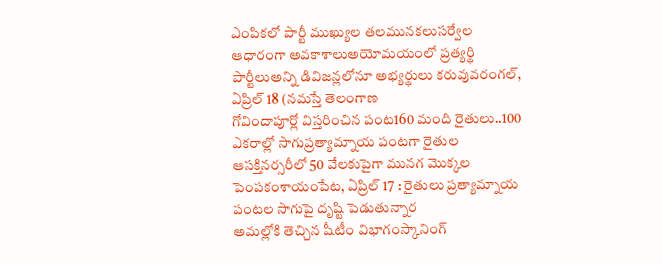ఎంపికలో పార్టీ ముఖ్యుల తలమునకలుసర్వేల ఆధారంగా అవకాశాలుఅయోమయంలో ప్రత్యర్థి పార్టీలుఅన్ని డివిజన్లలోనూ అభ్యర్థులు కరువువరంగల్, ఏప్రిల్ 18 (నమస్తే తెలంగాణ
గోవిందాపూర్లో విస్తరించిన పంట160 మంది రైతులు..100 ఎకరాల్లో సాగుప్రత్యామ్నాయ పంటగా రైతుల ఆసక్తినర్సరీలో 50 వేలకుపైగా మునగ మొక్కల పెంపకంశాయంపేట, ఏప్రిల్ 17 : రైతులు ప్రత్యామ్నాయ పంటల సాగుపై దృష్టి పెడుతున్నార
అమల్లోకి తెచ్చిన షీటీం విభాగంస్కానింగ్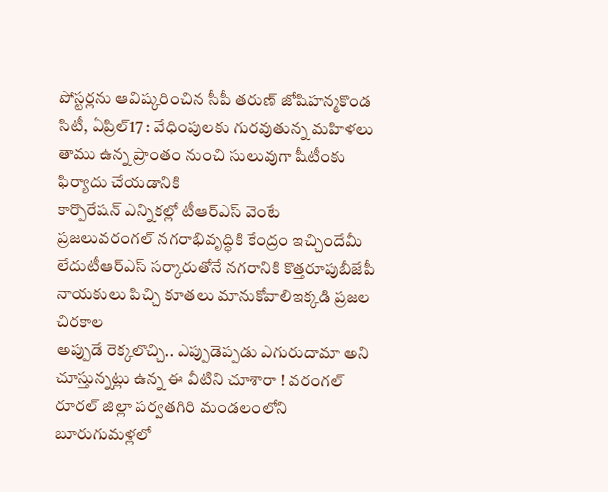పోస్టర్లను ఆవిష్కరించిన సీపీ తరుణ్ జోషిహన్మకొండ సిటీ, ఏప్రిల్17 : వేధింపులకు గురవుతున్న మహిళలు తాము ఉన్న ప్రాంతం నుంచి సులువుగా షీటీంకు ఫిర్యాదు చేయడానికి
కార్పొరేషన్ ఎన్నికల్లో టీఆర్ఎస్ వెంటే ప్రజలువరంగల్ నగరాభివృద్ధికి కేంద్రం ఇచ్చిందేమీ లేదుటీఆర్ఎస్ సర్కారుతోనే నగరానికి కొత్తరూపుబీజేపీ నాయకులు పిచ్చి కూతలు మానుకోవాలిఇక్కడి ప్రజల చిరకాల
అప్పుడే రెక్కలొచ్చి.. ఎప్పుడెప్పడు ఎగురుదామా అని చూస్తున్నట్లు ఉన్న ఈ వీటిని చూశారా ! వరంగల్ రూరల్ జిల్లా పర్వతగిరి మండలంలోని బూరుగుమళ్లలో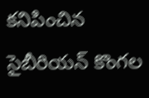కనిపించిన సైబీరియన్ కొంగల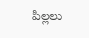పిల్లలు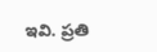ఇవి. ప్రతి